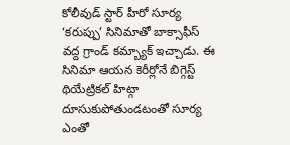కోలీవుడ్ స్టార్ హీరో సూర్య ‘కరుప్పు’ సినిమాతో బాక్సాఫీస్ వద్ద గ్రాండ్ కమ్బ్యాక్ ఇచ్చాడు. ఈ సినిమా ఆయన కెరీర్లోనే బిగ్గెస్ట్ థియేట్రికల్ హిట్గా దూసుకుపోతుండటంతో సూర్య ఎంతో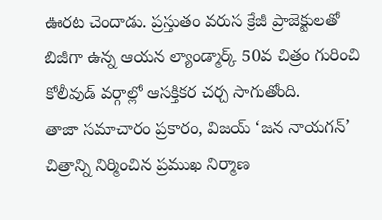ఊరట చెందాడు. ప్రస్తుతం వరుస క్రేజీ ప్రాజెక్టులతో బిజీగా ఉన్న ఆయన ల్యాండ్మార్క్ 50వ చిత్రం గురించి కోలీవుడ్ వర్గాల్లో ఆసక్తికర చర్చ సాగుతోంది.
తాజా సమాచారం ప్రకారం, విజయ్ ‘జన నాయగన్’ చిత్రాన్ని నిర్మించిన ప్రముఖ నిర్మాణ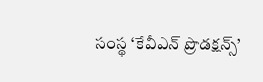సంస్థ ‘కేవీఎన్ ప్రొడక్షన్స్’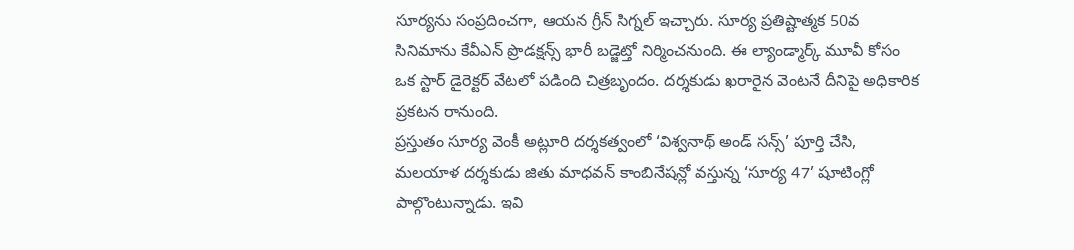సూర్యను సంప్రదించగా, ఆయన గ్రీన్ సిగ్నల్ ఇచ్చారు. సూర్య ప్రతిష్టాత్మక 50వ సినిమాను కేవీఎన్ ప్రొడక్షన్స్ భారీ బడ్జెట్తో నిర్మించనుంది. ఈ ల్యాండ్మార్క్ మూవీ కోసం ఒక స్టార్ డైరెక్టర్ వేటలో పడింది చిత్రబృందం. దర్శకుడు ఖరారైన వెంటనే దీనిపై అధికారిక ప్రకటన రానుంది.
ప్రస్తుతం సూర్య వెంకీ అట్లూరి దర్శకత్వంలో ‘విశ్వనాథ్ అండ్ సన్స్’ పూర్తి చేసి, మలయాళ దర్శకుడు జితు మాధవన్ కాంబినేషన్లో వస్తున్న ‘సూర్య 47’ షూటింగ్లో పాల్గొంటున్నాడు. ఇవి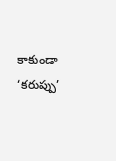కాకుండా ‘కరుప్పు’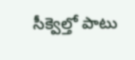సీక్వెల్తో పాటు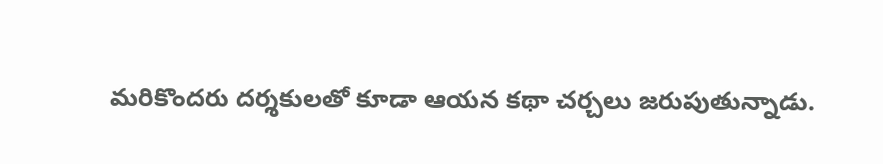మరికొందరు దర్శకులతో కూడా ఆయన కథా చర్చలు జరుపుతున్నాడు.